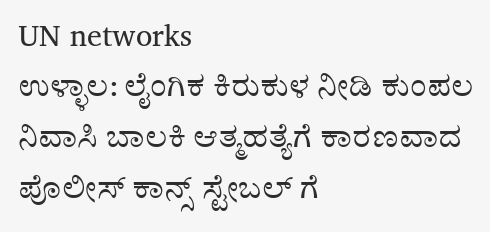UN networks
ಉಳ್ಳಾಲ: ಲೈಂಗಿಕ ಕಿರುಕುಳ ನೀಡಿ ಕುಂಪಲ ನಿವಾಸಿ ಬಾಲಕಿ ಆತ್ಮಹತ್ಯೆಗೆ ಕಾರಣವಾದ ಪೊಲೀಸ್ ಕಾನ್ಸ್ ಸ್ಟೇಬಲ್ ಗೆ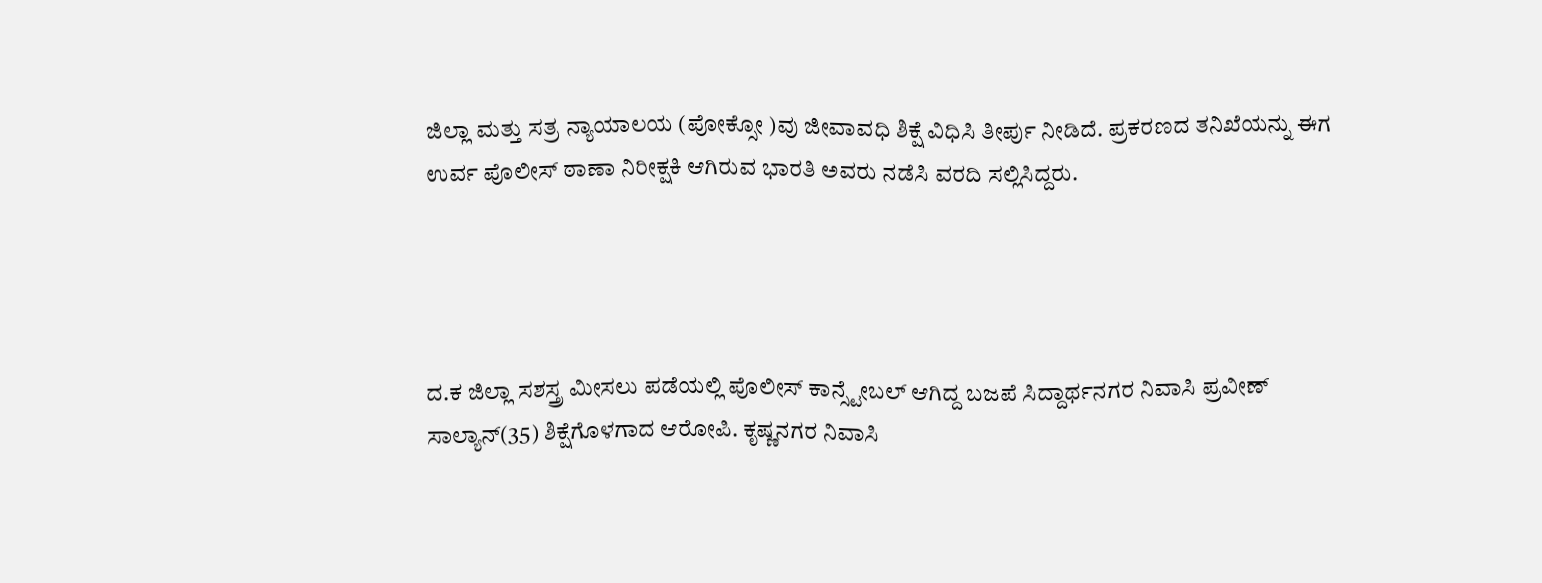ಜಿಲ್ಲಾ ಮತ್ತು ಸತ್ರ ನ್ಯಾಯಾಲಯ (ಪೋಕ್ಸೋ )ವು ಜೀವಾವಧಿ ಶಿಕ್ಷೆ ವಿಧಿಸಿ ತೀರ್ಪು ನೀಡಿದೆ. ಪ್ರಕರಣದ ತನಿಖೆಯನ್ನು ಈಗ ಉರ್ವ ಪೊಲೀಸ್ ಠಾಣಾ ನಿರೀಕ್ಷಕಿ ಆಗಿರುವ ಭಾರತಿ ಅವರು ನಡೆಸಿ ವರದಿ ಸಲ್ಲಿಸಿದ್ದರು.




ದ.ಕ ಜಿಲ್ಲಾ ಸಶಸ್ತ್ರ ಮೀಸಲು ಪಡೆಯಲ್ಲಿ ಪೊಲೀಸ್ ಕಾನ್ಸ್ಟೇಬಲ್ ಆಗಿದ್ದ ಬಜಪೆ ಸಿದ್ದಾರ್ಥನಗರ ನಿವಾಸಿ ಪ್ರವೀಣ್ ಸಾಲ್ಯಾನ್(35) ಶಿಕ್ಷೆಗೊಳಗಾದ ಆರೋಪಿ. ಕೃಷ್ಣನಗರ ನಿವಾಸಿ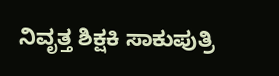ನಿವೃತ್ತ ಶಿಕ್ಷಕಿ ಸಾಕುಪುತ್ರಿ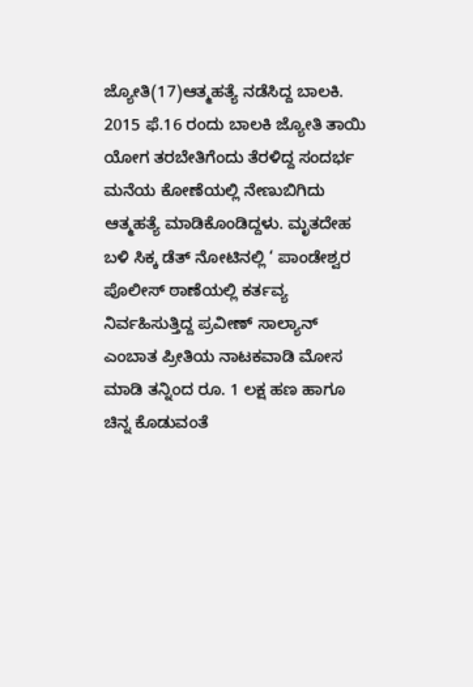ಜ್ಯೋತಿ(17)ಆತ್ಮಹತ್ಯೆ ನಡೆಸಿದ್ದ ಬಾಲಕಿ. 2015 ಫೆ.16 ರಂದು ಬಾಲಕಿ ಜ್ಯೋತಿ ತಾಯಿ ಯೋಗ ತರಬೇತಿಗೆಂದು ತೆರಳಿದ್ದ ಸಂದರ್ಭ ಮನೆಯ ಕೋಣೆಯಲ್ಲಿ ನೇಣುಬಿಗಿದು ಆತ್ಮಹತ್ಯೆ ಮಾಡಿಕೊಂಡಿದ್ದಳು. ಮೃತದೇಹ ಬಳಿ ಸಿಕ್ಕ ಡೆತ್ ನೋಟಿನಲ್ಲಿ ‘ ಪಾಂಡೇಶ್ವರ ಪೊಲೀಸ್ ಠಾಣೆಯಲ್ಲಿ ಕರ್ತವ್ಯ ನಿರ್ವಹಿಸುತ್ತಿದ್ದ ಪ್ರವೀಣ್ ಸಾಲ್ಯಾನ್ ಎಂಬಾತ ಪ್ರೀತಿಯ ನಾಟಕವಾಡಿ ಮೋಸ ಮಾಡಿ ತನ್ನಿಂದ ರೂ. 1 ಲಕ್ಷ ಹಣ ಹಾಗೂ ಚಿನ್ನ ಕೊಡುವಂತೆ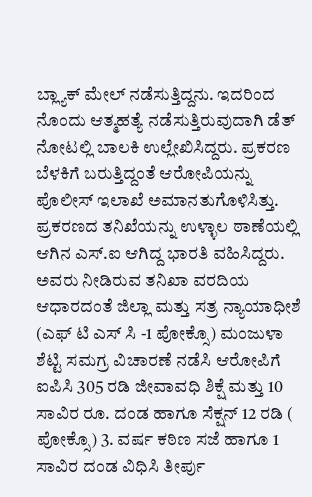ಬ್ಲ್ಯಾಕ್ ಮೇಲ್ ನಡೆಸುತ್ತಿದ್ದನು. ಇದರಿಂದ ನೊಂದು ಆತ್ಮಹತ್ಯೆ ನಡೆಸುತ್ತಿರುವುದಾಗಿ ಡೆತ್ ನೋಟಲ್ಲಿ ಬಾಲಕಿ ಉಲ್ಲೇಖಿಸಿದ್ದರು. ಪ್ರಕರಣ ಬೆಳಕಿಗೆ ಬರುತ್ತಿದ್ದಂತೆ ಆರೋಪಿಯನ್ನು ಪೊಲೀಸ್ ಇಲಾಖೆ ಅಮಾನತುಗೊಳಿಸಿತ್ತು.
ಪ್ರಕರಣದ ತನಿಖೆಯನ್ನು ಉಳ್ಳಾಲ ಠಾಣೆಯಲ್ಲಿ ಆಗಿನ ಎಸ್.ಐ ಆಗಿದ್ದ ಭಾರತಿ ವಹಿಸಿದ್ದರು. ಅವರು ನೀಡಿರುವ ತನಿಖಾ ವರದಿಯ ಆಧಾರದಂತೆ ಜಿಲ್ಲಾ ಮತ್ತು ಸತ್ರ ನ್ಯಾಯಾಧೀಶೆ (ಎಫ್ ಟಿ ಎಸ್ ಸಿ -1 ಪೋಕ್ಸೊ) ಮಂಜುಳಾ ಶೆಟ್ಟಿ ಸಮಗ್ರ ವಿಚಾರಣೆ ನಡೆಸಿ ಆರೋಪಿಗೆ ಐಪಿಸಿ 305 ರಡಿ ಜೀವಾವಧಿ ಶಿಕ್ಷೆ ಮತ್ತು 10 ಸಾವಿರ ರೂ. ದಂಡ ಹಾಗೂ ಸೆಕ್ಷನ್ 12 ರಡಿ ( ಪೋಕ್ಸೊ) 3. ವರ್ಷ ಕಠಿಣ ಸಜೆ ಹಾಗೂ 1 ಸಾವಿರ ದಂಡ ವಿಧಿಸಿ ತೀರ್ಪು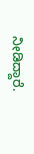ನೀಡಿದ್ದಾರೆ.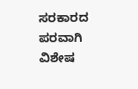ಸರಕಾರದ ಪರವಾಗಿ ವಿಶೇಷ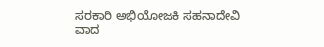ಸರಕಾರಿ ಅಭಿಯೋಜಕಿ ಸಹನಾದೇವಿ ವಾದ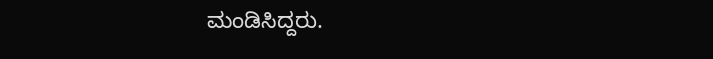ಮಂಡಿಸಿದ್ದರು.